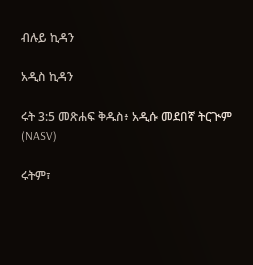ብሉይ ኪዳን

አዲስ ኪዳን

ሩት 3:5 መጽሐፍ ቅዱስ፥ አዲሱ መደበኛ ትርጒም (NASV)

ሩትም፣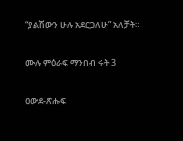“ያልሽውን ሁሉ አደርጋለሁ” አለቻት።

ሙሉ ምዕራፍ ማንበብ ሩት 3

ዐውደ-ጽሑፍ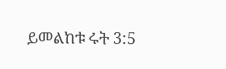ይመልከቱ ሩት 3:5